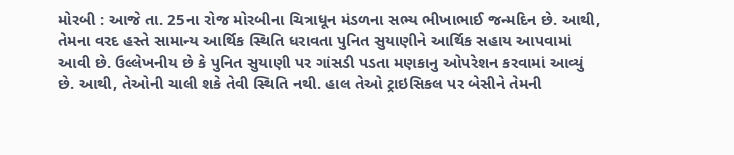મોરબી : આજે તા. 25ના રોજ મોરબીના ચિત્રાધૂન મંડળના સભ્ય ભીખાભાઈ જન્મદિન છે. આથી, તેમના વરદ હસ્તે સામાન્ય આર્થિક સ્થિતિ ધરાવતા પુનિત સુયાણીને આર્થિક સહાય આપવામાં આવી છે. ઉલ્લેખનીય છે કે પુનિત સુયાણી પર ગાંસડી પડતા મણકાનુ ઓપરેશન કરવામાં આવ્યું છે. આથી, તેઓની ચાલી શકે તેવી સ્થિતિ નથી. હાલ તેઓ ટ્રાઇસિકલ પર બેસીને તેમની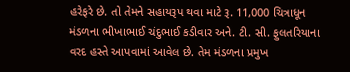હરેફરે છે. તો તેમને સહાયરૂપ થવા માટે રૂ. 11,000 ચિત્રાધૂન મંડળના ભીખાભાઈ ચંદુભાઈ કડીવાર અને. ટી. સી. ફુલતરિયાના વરદ હસ્તે આપવામાં આવેલ છે. તેમ મંડળના પ્રમુખ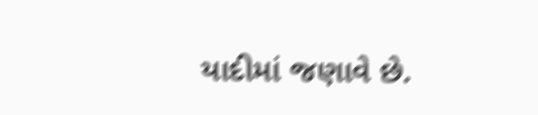યાદીમાં જણાવે છે.